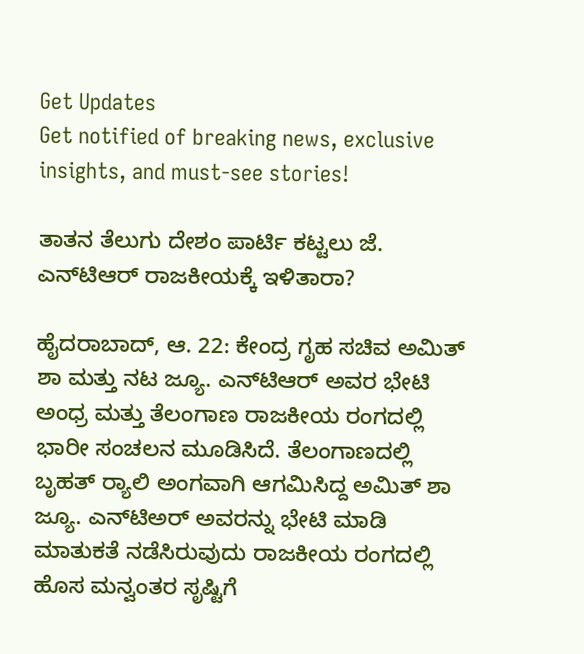Get Updates
Get notified of breaking news, exclusive insights, and must-see stories!

ತಾತನ ತೆಲುಗು ದೇಶಂ ಪಾರ್ಟಿ ಕಟ್ಟಲು ಜೆ. ಎನ್‌ಟಿಆರ್ ರಾಜಕೀಯಕ್ಕೆ ಇಳಿತಾರಾ?

ಹೈದರಾಬಾದ್, ಆ. 22: ಕೇಂದ್ರ ಗೃಹ ಸಚಿವ ಅಮಿತ್ ಶಾ ಮತ್ತು ನಟ ಜ್ಯೂ. ಎನ್‌ಟಿಆರ್ ಅವರ ಭೇಟಿ ಅಂಧ್ರ ಮತ್ತು ತೆಲಂಗಾಣ ರಾಜಕೀಯ ರಂಗದಲ್ಲಿ ಭಾರೀ ಸಂಚಲನ ಮೂಡಿಸಿದೆ. ತೆಲಂಗಾಣದಲ್ಲಿ ಬೃಹತ್ ರ್‍ಯಾಲಿ ಅಂಗವಾಗಿ ಆಗಮಿಸಿದ್ದ ಅಮಿತ್ ಶಾ ಜ್ಯೂ. ಎನ್‌ಟಿಅರ್ ಅವರನ್ನು ಭೇಟಿ ಮಾಡಿ ಮಾತುಕತೆ ನಡೆಸಿರುವುದು ರಾಜಕೀಯ ರಂಗದಲ್ಲಿ ಹೊಸ ಮನ್ವಂತರ ಸೃಷ್ಟಿಗೆ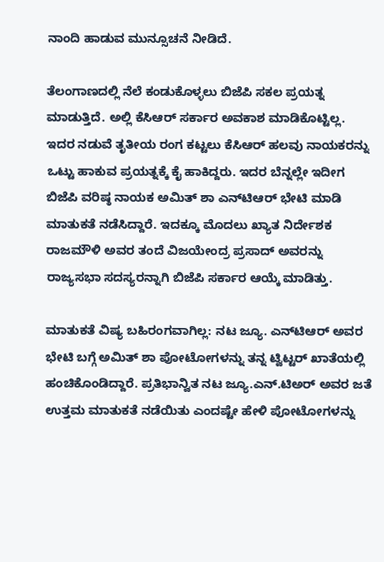ನಾಂದಿ ಹಾಡುವ ಮುನ್ಸೂಚನೆ ನೀಡಿದೆ.

ತೆಲಂಗಾಣದಲ್ಲಿ ನೆಲೆ ಕಂಡುಕೊಳ್ಳಲು ಬಿಜೆಪಿ ಸಕಲ ಪ್ರಯತ್ನ ಮಾಡುತ್ತಿದೆ. ಅಲ್ಲಿ ಕೆಸಿಆರ್ ಸರ್ಕಾರ ಅವಕಾಶ ಮಾಡಿಕೊಟ್ಟಿಲ್ಲ. ಇದರ ನಡುವೆ ತೃತೀಯ ರಂಗ ಕಟ್ಟಲು ಕೆಸಿಆರ್ ಹಲವು ನಾಯಕರನ್ನು ಒಟ್ಟು ಹಾಕುವ ಪ್ರಯತ್ನಕ್ಕೆ ಕೈ ಹಾಕಿದ್ದರು. ಇದರ ಬೆನ್ನಲ್ಲೇ ಇದೀಗ ಬಿಜೆಪಿ ವರಿಷ್ಠ ನಾಯಕ ಅಮಿತ್ ಶಾ ಎನ್‌ಟಿಆರ್ ಭೇಟಿ ಮಾಡಿ ಮಾತುಕತೆ ನಡೆಸಿದ್ದಾರೆ. ಇದಕ್ಕೂ ಮೊದಲು ಖ್ಯಾತ ನಿರ್ದೇಶಕ ರಾಜಮೌಳಿ ಅವರ ತಂದೆ ವಿಜಯೇಂದ್ರ ಪ್ರಸಾದ್ ಅವರನ್ನು ರಾಜ್ಯಸಭಾ ಸದಸ್ಯರನ್ನಾಗಿ ಬಿಜೆಪಿ ಸರ್ಕಾರ ಆಯ್ಕೆ ಮಾಡಿತ್ತು.

ಮಾತುಕತೆ ವಿಷ್ಯ ಬಹಿರಂಗವಾಗಿಲ್ಲ: ನಟ ಜ್ಯೂ. ಎನ್‌ಟಿಆರ್ ಅವರ ಭೇಟಿ ಬಗ್ಗೆ ಅಮಿತ್ ಶಾ ಪೋಟೋಗಳನ್ನು ತನ್ನ ಟ್ವಿಟ್ಟರ್ ಖಾತೆಯಲ್ಲಿ ಹಂಚಿಕೊಂಡಿದ್ದಾರೆ. ಪ್ರತಿಭಾನ್ವಿತ ನಟ ಜ್ಯೂ.ಎನ್.ಟಿಅರ್ ಅವರ ಜತೆ ಉತ್ತಮ ಮಾತುಕತೆ ನಡೆಯಿತು ಎಂದಷ್ಟೇ ಹೇಳಿ ಪೋಟೋಗಳನ್ನು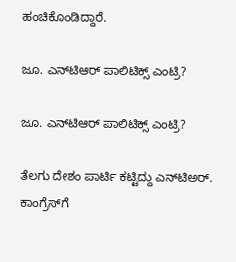ಹಂಚಿಕೊಂಡಿದ್ದಾರೆ.

ಜೂ. ಎನ್‌ಟಿಆರ್ ಪಾಲಿಟಿಕ್ಸ್ ಎಂಟ್ರಿ?

ಜೂ. ಎನ್‌ಟಿಆರ್ ಪಾಲಿಟಿಕ್ಸ್ ಎಂಟ್ರಿ?

ತೆಲಗು ದೇಶಂ ಪಾರ್ಟಿ ಕಟ್ಟಿದ್ದು ಎನ್‌ಟಿಅರ್. ಕಾಂಗ್ರೆಸ್‌ಗೆ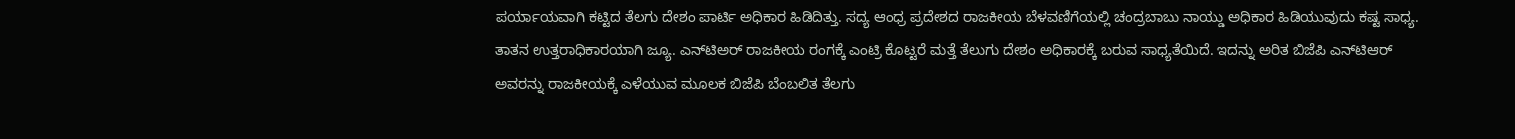ಪರ್ಯಾಯವಾಗಿ ಕಟ್ಟಿದ ತೆಲಗು ದೇಶಂ ಪಾರ್ಟಿ ಅಧಿಕಾರ ಹಿಡಿದಿತ್ತು. ಸದ್ಯ ಆಂಧ್ರ ಪ್ರದೇಶದ ರಾಜಕೀಯ ಬೆಳವಣಿಗೆಯಲ್ಲಿ ಚಂದ್ರಬಾಬು ನಾಯ್ಡು ಅಧಿಕಾರ ಹಿಡಿಯುವುದು ಕಷ್ಟ ಸಾಧ್ಯ. ತಾತನ ಉತ್ತರಾಧಿಕಾರಯಾಗಿ ಜ್ಯೂ. ಎನ್‌ಟಿಅರ್ ರಾಜಕೀಯ ರಂಗಕ್ಕೆ ಎಂಟ್ರಿ ಕೊಟ್ಟರೆ ಮತ್ತೆ ತೆಲುಗು ದೇಶಂ ಅಧಿಕಾರಕ್ಕೆ ಬರುವ ಸಾಧ್ಯತೆಯಿದೆ. ಇದನ್ನು ಅರಿತ ಬಿಜೆಪಿ ಎನ್‌ಟಿಆರ್ ಅವರನ್ನು ರಾಜಕೀಯಕ್ಕೆ ಎಳೆಯುವ ಮೂಲಕ ಬಿಜೆಪಿ ಬೆಂಬಲಿತ ತೆಲಗು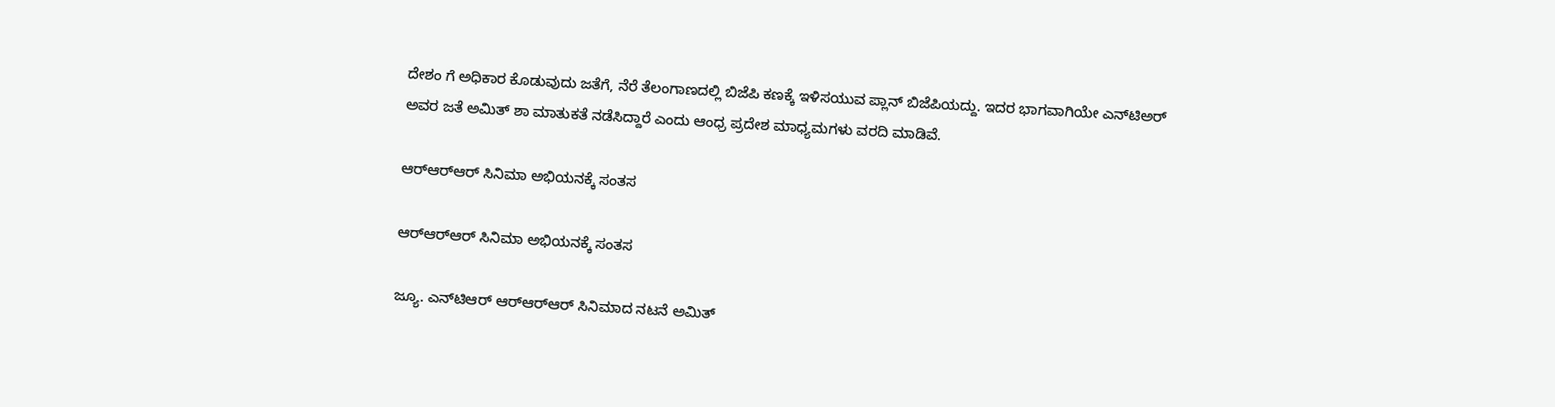ದೇಶಂ ಗೆ ಅಧಿಕಾರ ಕೊಡುವುದು ಜತೆಗೆ, ನೆರೆ ತೆಲಂಗಾಣದಲ್ಲಿ ಬಿಜೆಪಿ ಕಣಕ್ಕೆ ಇಳಿಸಯುವ ಪ್ಲಾನ್ ಬಿಜೆಪಿಯದ್ದು. ಇದರ ಭಾಗವಾಗಿಯೇ ಎನ್‌ಟಿಅರ್ ಅವರ ಜತೆ ಅಮಿತ್ ಶಾ ಮಾತುಕತೆ ನಡೆಸಿದ್ದಾರೆ ಎಂದು ಆಂಧ್ರ ಪ್ರದೇಶ ಮಾಧ್ಯಮಗಳು ವರದಿ ಮಾಡಿವೆ.

ಆರ್‌ಆರ್‌ಆರ್‌ ಸಿನಿಮಾ ಅಭಿಯನಕ್ಕೆ ಸಂತಸ

ಆರ್‌ಆರ್‌ಆರ್‌ ಸಿನಿಮಾ ಅಭಿಯನಕ್ಕೆ ಸಂತಸ

ಜ್ಯೂ. ಎನ್‌ಟಿಆರ್ ಆರ್‌ಆರ್‌ಆರ್‌ ಸಿನಿಮಾದ ನಟನೆ ಅಮಿತ್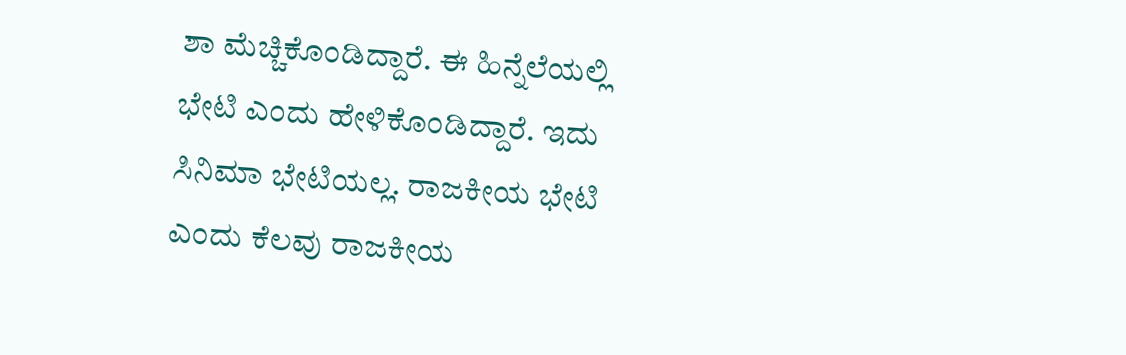ಶಾ ಮೆಚ್ಚಿಕೊಂಡಿದ್ದಾರೆ. ಈ ಹಿನ್ನೆಲೆಯಲ್ಲಿ ಭೇಟಿ ಎಂದು ಹೇಳಿಕೊಂಡಿದ್ದಾರೆ. ಇದು ಸಿನಿಮಾ ಭೇಟಿಯಲ್ಲ. ರಾಜಕೀಯ ಭೇಟಿ ಎಂದು ಕೆಲವು ರಾಜಕೀಯ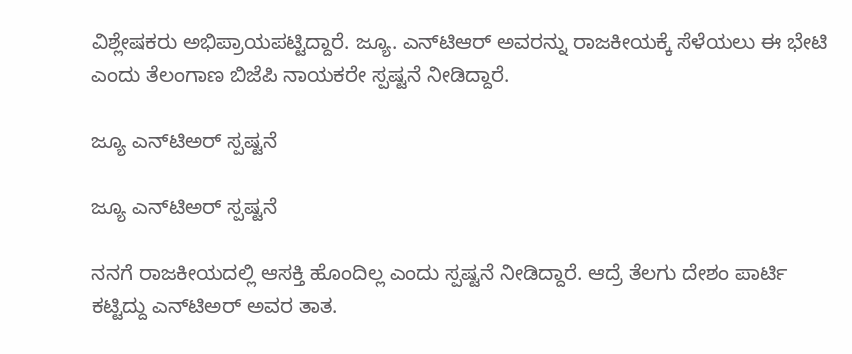ವಿಶ್ಲೇಷಕರು ಅಭಿಪ್ರಾಯಪಟ್ಟಿದ್ದಾರೆ. ಜ್ಯೂ. ಎನ್‌ಟಿಆರ್ ಅವರನ್ನು ರಾಜಕೀಯಕ್ಕೆ ಸೆಳೆಯಲು ಈ ಭೇಟಿ ಎಂದು ತೆಲಂಗಾಣ ಬಿಜೆಪಿ ನಾಯಕರೇ ಸ್ಪಷ್ಟನೆ ನೀಡಿದ್ದಾರೆ.

ಜ್ಯೂ ಎನ್‌ಟಿಅರ್ ಸ್ಪಷ್ಟನೆ

ಜ್ಯೂ ಎನ್‌ಟಿಅರ್ ಸ್ಪಷ್ಟನೆ

ನನಗೆ ರಾಜಕೀಯದಲ್ಲಿ ಆಸಕ್ತಿ ಹೊಂದಿಲ್ಲ ಎಂದು ಸ್ಪಷ್ಟನೆ ನೀಡಿದ್ದಾರೆ. ಆದ್ರೆ ತೆಲಗು ದೇಶಂ ಪಾರ್ಟಿ ಕಟ್ಟಿದ್ದು ಎನ್‌ಟಿಅರ್ ಅವರ ತಾತ.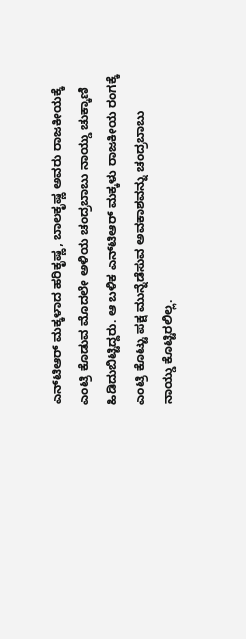ಎನ್‌ಟಿಆರ್ ಮಕ್ಕಳಾದ ಹರಿಕೃಷ್ಣ, ಬಾಲಕೃಷ್ಣ ಅವರು ರಾಜಕೀಯಕ್ಕೆ ಎಂಟ್ರಿ ಕೊಡುವ ಮೊದಲೇ ಅಳಿಯ ಚಂದ್ರಬಾಬು ನಾಯ್ಡು ಚುಕ್ಕಾಣಿ ಹಿಡಿದುಬಿಟ್ಟಿದ್ದರು. ಆ ಬಳಿಕ ಎನ್‌ಟಿಆರ್ ಮಕ್ಕಳು ರಾಜಕೀಯ ರಂಗಕ್ಕೆ ಎಂಟ್ರಿ ಕೊಟ್ಟು ಪಕ್ಷ ಮುನ್ನೆಡೆಸುವ ಅವಕಾಶವನ್ನು ಚಂದ್ರಬಾಬು ನಾಯ್ಡು ಕೊಟ್ಟಿರಲಿಲ್ಲ.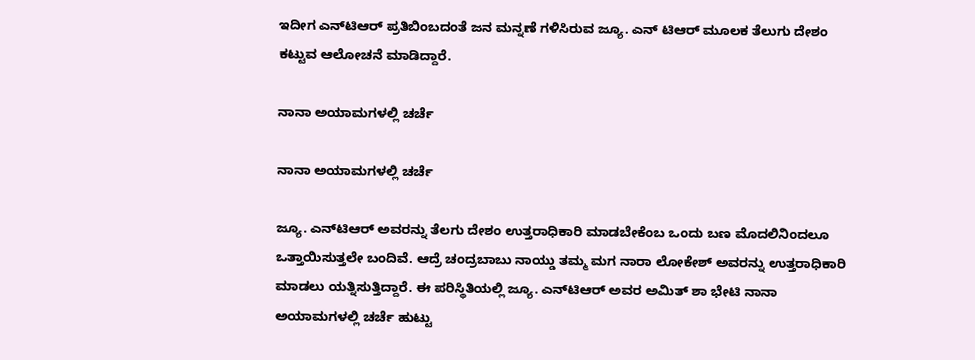ಇದೀಗ ಎನ್‌ಟಿಆರ್ ಪ್ರತಿಬಿಂಬದಂತೆ ಜನ ಮನ್ನಣೆ ಗಳಿಸಿರುವ ಜ್ಯೂ. ಎನ್ ಟಿಆರ್ ಮೂಲಕ ತೆಲುಗು ದೇಶಂ ಕಟ್ಟುವ ಆಲೋಚನೆ ಮಾಡಿದ್ದಾರೆ.

ನಾನಾ ಅಯಾಮಗಳಲ್ಲಿ ಚರ್ಚೆ

ನಾನಾ ಅಯಾಮಗಳಲ್ಲಿ ಚರ್ಚೆ

ಜ್ಯೂ. ಎನ್‌ಟಿಆರ್ ಅವರನ್ನು ತೆಲಗು ದೇಶಂ ಉತ್ತರಾಧಿಕಾರಿ ಮಾಡಬೇಕೆಂಬ ಒಂದು ಬಣ ಮೊದಲಿನಿಂದಲೂ ಒತ್ತಾಯಿಸುತ್ತಲೇ ಬಂದಿವೆ. ಆದ್ರೆ ಚಂದ್ರಬಾಬು ನಾಯ್ಡು ತಮ್ಮ ಮಗ ನಾರಾ ಲೋಕೇಶ್ ಅವರನ್ನು ಉತ್ತರಾಧಿಕಾರಿ ಮಾಡಲು ಯತ್ನಿಸುತ್ತಿದ್ದಾರೆ. ಈ ಪರಿಸ್ಥಿತಿಯಲ್ಲಿ ಜ್ಯೂ. ಎನ್‌ಟಿಆರ್ ಅವರ ಅಮಿತ್ ಶಾ ಭೇಟಿ ನಾನಾ ಅಯಾಮಗಳಲ್ಲಿ ಚರ್ಚೆ ಹುಟ್ಟು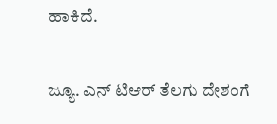ಹಾಕಿದೆ.

ಜ್ಯೂ. ಎನ್ ಟಿಆರ್ ತೆಲಗು ದೇಶಂಗೆ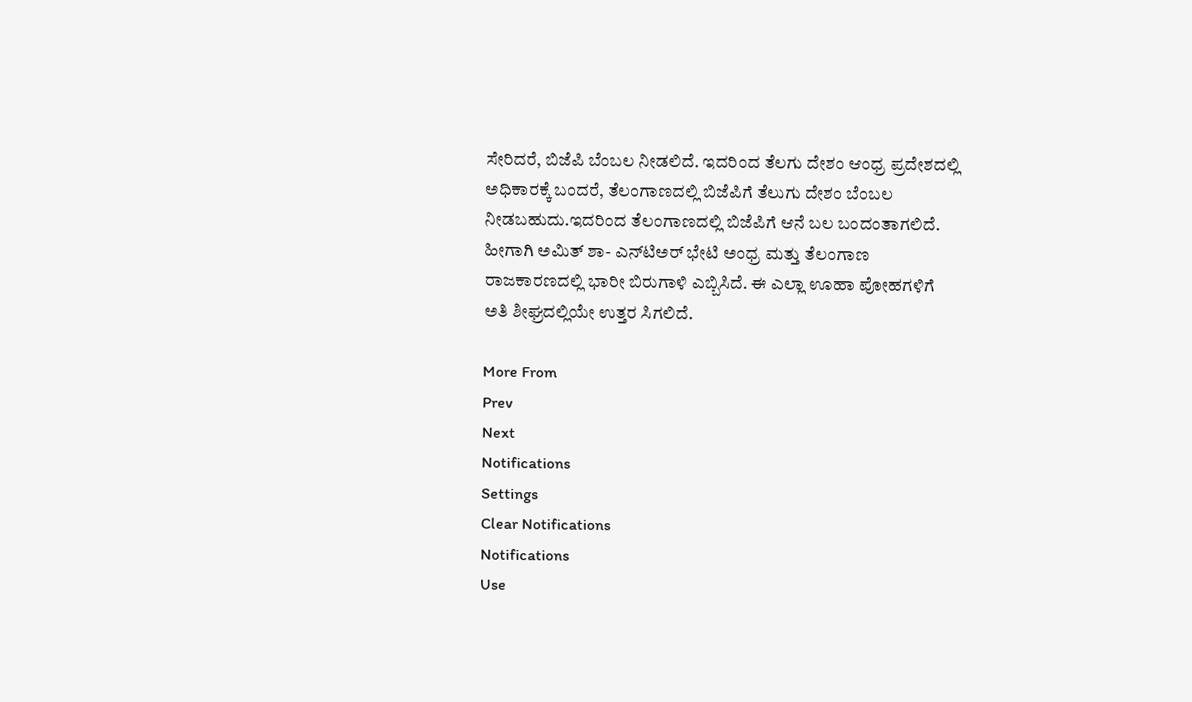ಸೇರಿದರೆ, ಬಿಜೆಪಿ ಬೆಂಬಲ ನೀಡಲಿದೆ. ಇದರಿಂದ ತೆಲಗು ದೇಶಂ ಆಂಧ್ರ ಪ್ರದೇಶದಲ್ಲಿ ಅಧಿಕಾರಕ್ಕೆ ಬಂದರೆ, ತೆಲಂಗಾಣದಲ್ಲಿ ಬಿಜೆಪಿಗೆ ತೆಲುಗು ದೇಶಂ ಬೆಂಬಲ ನೀಡಬಹುದು.ಇದರಿಂದ ತೆಲಂಗಾಣದಲ್ಲಿ ಬಿಜೆಪಿಗೆ ಆನೆ ಬಲ ಬಂದಂತಾಗಲಿದೆ. ಹೀಗಾಗಿ ಅಮಿತ್ ಶಾ- ಎನ್‌ಟಿಅರ್ ಭೇಟಿ ಅಂಧ್ರ ಮತ್ತು ತೆಲಂಗಾಣ ರಾಜಕಾರಣದಲ್ಲಿ ಭಾರೀ ಬಿರುಗಾಳಿ ಎಬ್ಬಿಸಿದೆ. ಈ ಎಲ್ಲಾ ಊಹಾ ಪೋಹಗಳಿಗೆ ಅತಿ ಶೀಘ್ರದಲ್ಲಿಯೇ ಉತ್ತರ ಸಿಗಲಿದೆ.

More From
Prev
Next
Notifications
Settings
Clear Notifications
Notifications
Use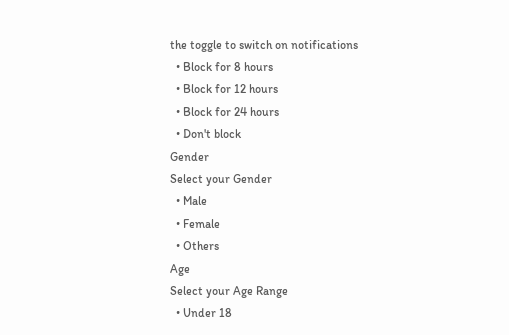the toggle to switch on notifications
  • Block for 8 hours
  • Block for 12 hours
  • Block for 24 hours
  • Don't block
Gender
Select your Gender
  • Male
  • Female
  • Others
Age
Select your Age Range
  • Under 18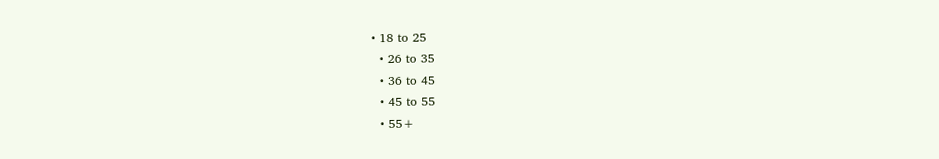• 18 to 25
  • 26 to 35
  • 36 to 45
  • 45 to 55
  • 55+